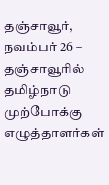தஞ்சாவூர், நவம்பர் 26 –
தஞ்சாவூரில் தமிழ்நாடு முற்போக்கு எழுத்தாளர்கள்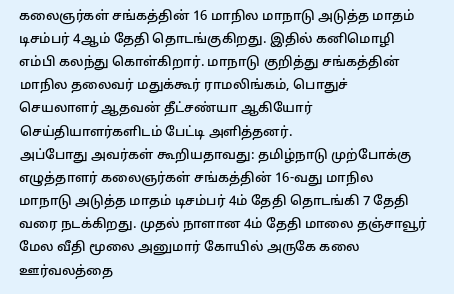கலைஞர்கள் சங்கத்தின் 16 மாநில மாநாடு அடுத்த மாதம் டிசம்பர் 4ஆம் தேதி தொடங்குகிறது. இதில் கனிமொழி எம்பி கலந்து கொள்கிறார். மாநாடு குறித்து சங்கத்தின் மாநில தலைவர் மதுக்கூர் ராமலிங்கம், பொதுச் செயலாளர் ஆதவன் தீட்சண்யா ஆகியோர் செய்தியாளர்களிடம் பேட்டி அளித்தனர்.
அப்போது அவர்கள் கூறியதாவது: தமிழ்நாடு முற்போக்கு எழுத்தாளர் கலைஞர்கள் சங்கத்தின் 16-வது மாநில மாநாடு அடுத்த மாதம் டிசம்பர் 4ம் தேதி தொடங்கி 7 தேதி வரை நடக்கிறது. முதல் நாளான 4ம் தேதி மாலை தஞ்சாவூர் மேல வீதி மூலை அனுமார் கோயில் அருகே கலை ஊர்வலத்தை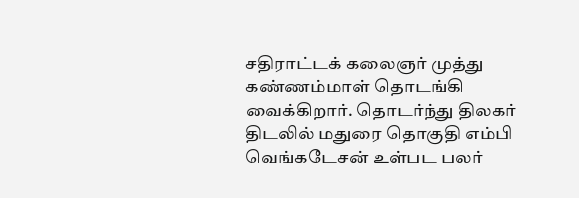சதிராட்டக் கலைஞர் முத்து கண்ணம்மாள் தொடங்கி வைக்கிறார். தொடர்ந்து திலகர் திடலில் மதுரை தொகுதி எம்பி வெங்கடேசன் உள்பட பலர்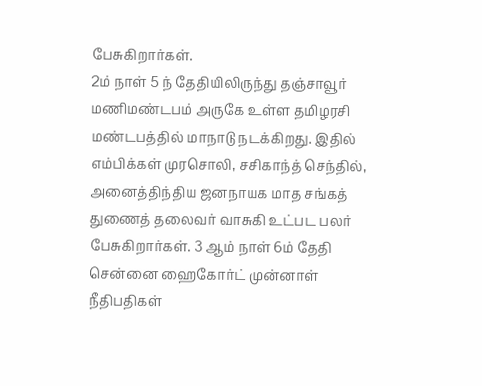பேசுகிறார்கள்.
2ம் நாள் 5 ந் தேதியிலிருந்து தஞ்சாவூர் மணிமண்டபம் அருகே உள்ள தமிழரசி மண்டபத்தில் மாநாடு நடக்கிறது. இதில் எம்பிக்கள் முரசொலி, சசிகாந்த் செந்தில், அனைத்திந்திய ஜனநாயக மாத சங்கத் துணைத் தலைவர் வாசுகி உட்பட பலர் பேசுகிறார்கள். 3 ஆம் நாள் 6ம் தேதி சென்னை ஹைகோர்ட் முன்னாள் நீதிபதிகள்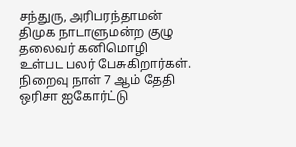சந்துரு, அரிபரந்தாமன் திமுக நாடாளுமன்ற குழு தலைவர் கனிமொழி உள்பட பலர் பேசுகிறார்கள்.
நிறைவு நாள் 7 ஆம் தேதி ஒரிசா ஐகோர்ட்டு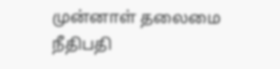முன்னாள் தலைமை நீதிபதி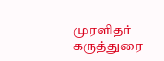முரளிதர் கருத்துரை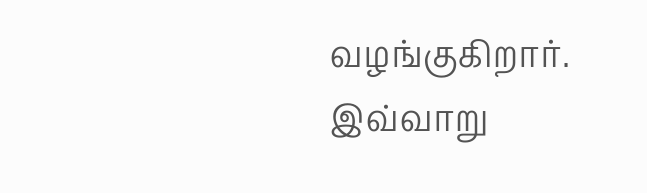வழங்குகிறார். இவ்வாறு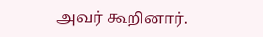அவர் கூறினார்.